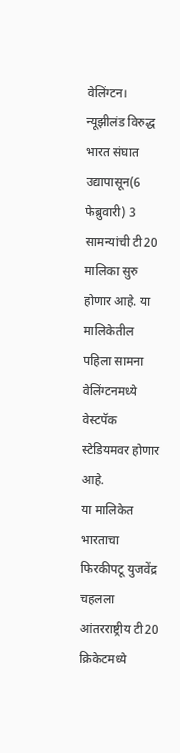वेलिंग्टन। न्यूझीलंड विरुद्ध भारत संघात उद्यापासून(6 फेब्रुवारी) 3 सामन्यांची टी20 मालिका सुरु होणार आहे. या मालिकेतील पहिला सामना वेलिंग्टनमध्ये वेस्टपॅक स्टेडियमवर होणार आहे.
या मालिकेत भारताचा फिरकीपटू युजवेंद्र चहलला आंतरराष्ट्रीय टी20 क्रिकेटमध्ये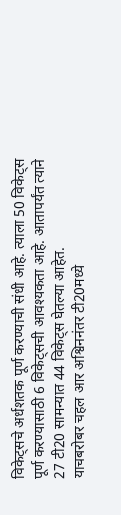विकेट्सचे अर्धशतक पूर्ण करण्याची संधी आहे. त्याला 50 विकेट्स पूर्ण करण्यासाठी 6 विकेट्सची आवश्यकता आहे. आतापर्यंत त्याने 27 टी20 सामन्यात 44 विकेट्स घेतल्या आहेत.
याचबरोबर चहल आर अश्विननंतर टी20मध्ये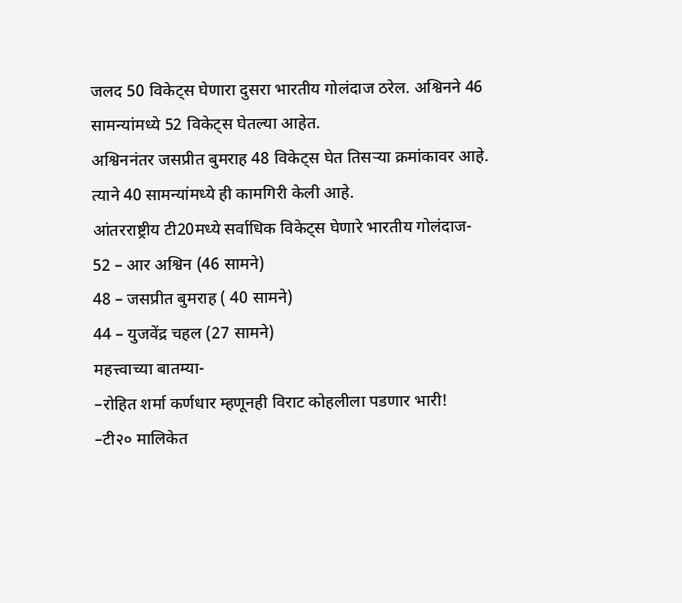जलद 50 विकेट्स घेणारा दुसरा भारतीय गोलंदाज ठरेल. अश्विनने 46 सामन्यांमध्ये 52 विकेट्स घेतल्या आहेत.
अश्विननंतर जसप्रीत बुमराह 48 विकेट्स घेत तिसऱ्या क्रमांकावर आहे. त्याने 40 सामन्यांमध्ये ही कामगिरी केली आहे.
आंतरराष्ट्रीय टी20मध्ये सर्वाधिक विकेट्स घेणारे भारतीय गोलंदाज-
52 – आर अश्विन (46 सामने)
48 – जसप्रीत बुमराह ( 40 सामने)
44 – युजवेंद्र चहल (27 सामने)
महत्त्वाच्या बातम्या-
–रोहित शर्मा कर्णधार म्हणूनही विराट कोहलीला पडणार भारी!
–टी२० मालिकेत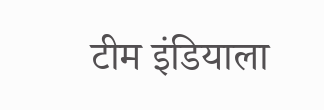टीम इंडियाला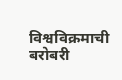विश्वविक्रमाची बरोबरी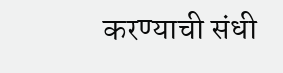करण्याची संधी